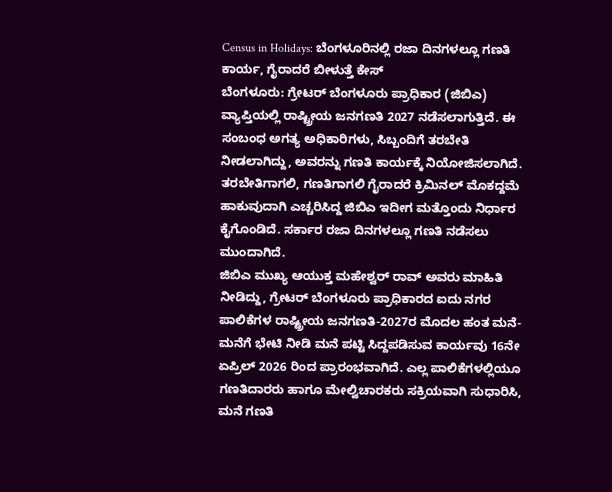Census in Holidays: ಬೆಂಗಳೂರಿನಲ್ಲಿ ರಜಾ ದಿನಗಳಲ್ಲೂ ಗಣತಿ ಕಾರ್ಯ, ಗೈರಾದರೆ ಬೀಳುತ್ತೆ ಕೇಸ್
ಬೆಂಗಳೂರು: ಗ್ರೇಟರ್ ಬೆಂಗಳೂರು ಪ್ರಾಧಿಕಾರ (ಜಿಬಿಎ) ವ್ಯಾಪ್ತಿಯಲ್ಲಿ ರಾಷ್ಟ್ರೀಯ ಜನಗಣತಿ 2027 ನಡೆಸಲಾಗುತ್ತಿದೆ. ಈ ಸಂಬಂಧ ಅಗತ್ಯ ಅಧಿಕಾರಿಗಳು, ಸಿಬ್ಬಂದಿಗೆ ತರಬೇತಿ ನೀಡಲಾಗಿದ್ದು, ಅವರನ್ನು ಗಣತಿ ಕಾರ್ಯಕ್ಕೆ ನಿಯೋಜಿಸಲಾಗಿದೆ. ತರಬೇತಿಗಾಗಲಿ, ಗಣತಿಗಾಗಲಿ ಗೈರಾದರೆ ಕ್ರಿಮಿನಲ್ ಮೊಕದ್ದಮೆ ಹಾಕುವುದಾಗಿ ಎಚ್ಚರಿಸಿದ್ದ ಜಿಬಿಎ ಇದೀಗ ಮತ್ತೊಂದು ನಿರ್ಧಾರ ಕೈಗೊಂಡಿದೆ. ಸರ್ಕಾರ ರಜಾ ದಿನಗಳಲ್ಲೂ ಗಣತಿ ನಡೆಸಲು ಮುಂದಾಗಿದೆ.
ಜಿಬಿಎ ಮುಖ್ಯ ಆಯುಕ್ತ ಮಹೇಶ್ವರ್ ರಾವ್ ಅವರು ಮಾಹಿತಿ ನೀಡಿದ್ದು, ಗ್ರೇಟರ್ ಬೆಂಗಳೂರು ಪ್ರಾಧಿಕಾರದ ಐದು ನಗರ ಪಾಲಿಕೆಗಳ ರಾಷ್ಟ್ರೀಯ ಜನಗಣತಿ-2027ರ ಮೊದಲ ಹಂತ ಮನೆ-ಮನೆಗೆ ಭೇಟಿ ನೀಡಿ ಮನೆ ಪಟ್ಟಿ ಸಿದ್ದಪಡಿಸುವ ಕಾರ್ಯವು 16ನೇ ಏಪ್ರಿಲ್ 2026 ರಿಂದ ಪ್ರಾರಂಭವಾಗಿದೆ. ಎಲ್ಲ ಪಾಲಿಕೆಗಳಲ್ಲಿಯೂ ಗಣತಿದಾರರು ಹಾಗೂ ಮೇಲ್ವಿಚಾರಕರು ಸಕ್ರಿಯವಾಗಿ ಸುಧಾರಿಸಿ, ಮನೆ ಗಣತಿ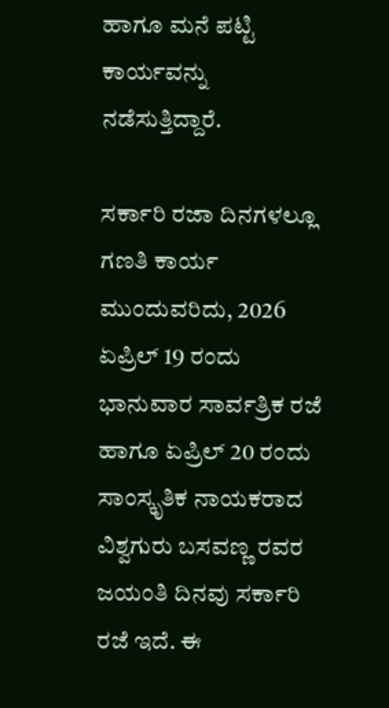ಹಾಗೂ ಮನೆ ಪಟ್ಟಿ ಕಾರ್ಯವನ್ನು ನಡೆಸುತ್ತಿದ್ದಾರೆ.

ಸರ್ಕಾರಿ ರಜಾ ದಿನಗಳಲ್ಲೂ ಗಣತಿ ಕಾರ್ಯ
ಮುಂದುವರಿದು, 2026 ಏಪ್ರಿಲ್ 19 ರಂದು ಭಾನುವಾರ ಸಾರ್ವತ್ರಿಕ ರಜೆ ಹಾಗೂ ಏಪ್ರಿಲ್ 20 ರಂದು ಸಾಂಸ್ಕೃತಿಕ ನಾಯಕರಾದ ವಿಶ್ವಗುರು ಬಸವಣ್ಣ ರವರ ಜಯಂತಿ ದಿನವು ಸರ್ಕಾರಿ ರಜೆ ಇದೆ. ಈ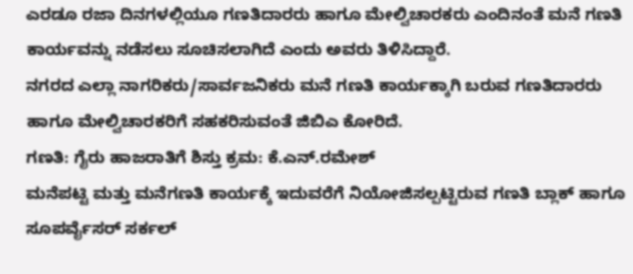ಎರಡೂ ರಜಾ ದಿನಗಳಲ್ಲಿಯೂ ಗಣತಿದಾರರು ಹಾಗೂ ಮೇಲ್ವಿಚಾರಕರು ಎಂದಿನಂತೆ ಮನೆ ಗಣತಿ ಕಾರ್ಯವನ್ನು ನಡೆಸಲು ಸೂಚಿಸಲಾಗಿದೆ ಎಂದು ಅವರು ತಿಳಿಸಿದ್ದಾರೆ.
ನಗರದ ಎಲ್ಲಾ ನಾಗರಿಕರು/ಸಾರ್ವಜನಿಕರು ಮನೆ ಗಣತಿ ಕಾರ್ಯಕ್ಕಾಗಿ ಬರುವ ಗಣತಿದಾರರು ಹಾಗೂ ಮೇಲ್ವಿಚಾರಕರಿಗೆ ಸಹಕರಿಸುವಂತೆ ಜಿಬಿಎ ಕೋರಿದೆ.
ಗಣತಿ: ಗೈರು ಹಾಜರಾತಿಗೆ ಶಿಸ್ತು ಕ್ರಮ: ಕೆ.ಎನ್.ರಮೇಶ್
ಮನೆಪಟ್ಟಿ ಮತ್ತು ಮನೆಗಣತಿ ಕಾರ್ಯಕ್ಕೆ ಇದುವರೆಗೆ ನಿಯೋಜಿಸಲ್ಪಟ್ಟಿರುವ ಗಣತಿ ಬ್ಲಾಕ್ ಹಾಗೂ ಸೂಪರ್ವೈಸರ್ ಸರ್ಕಲ್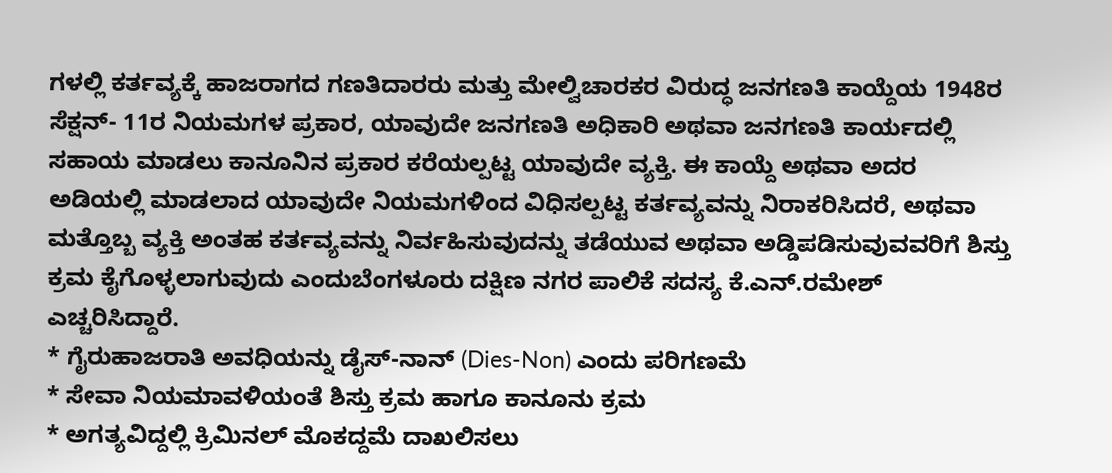ಗಳಲ್ಲಿ ಕರ್ತವ್ಯಕ್ಕೆ ಹಾಜರಾಗದ ಗಣತಿದಾರರು ಮತ್ತು ಮೇಲ್ವಿಚಾರಕರ ವಿರುದ್ಧ ಜನಗಣತಿ ಕಾಯ್ದೆಯ 1948ರ ಸೆಕ್ಷನ್- 11ರ ನಿಯಮಗಳ ಪ್ರಕಾರ, ಯಾವುದೇ ಜನಗಣತಿ ಅಧಿಕಾರಿ ಅಥವಾ ಜನಗಣತಿ ಕಾರ್ಯದಲ್ಲಿ ಸಹಾಯ ಮಾಡಲು ಕಾನೂನಿನ ಪ್ರಕಾರ ಕರೆಯಲ್ಪಟ್ಟ ಯಾವುದೇ ವ್ಯಕ್ತಿ. ಈ ಕಾಯ್ದೆ ಅಥವಾ ಅದರ ಅಡಿಯಲ್ಲಿ ಮಾಡಲಾದ ಯಾವುದೇ ನಿಯಮಗಳಿಂದ ವಿಧಿಸಲ್ಪಟ್ಟ ಕರ್ತವ್ಯವನ್ನು ನಿರಾಕರಿಸಿದರೆ, ಅಥವಾ ಮತ್ತೊಬ್ಬ ವ್ಯಕ್ತಿ ಅಂತಹ ಕರ್ತವ್ಯವನ್ನು ನಿರ್ವಹಿಸುವುದನ್ನು ತಡೆಯುವ ಅಥವಾ ಅಡ್ಡಿಪಡಿಸುವುವವರಿಗೆ ಶಿಸ್ತು ಕ್ರಮ ಕೈಗೊಳ್ಳಲಾಗುವುದು ಎಂದುಬೆಂಗಳೂರು ದಕ್ಷಿಣ ನಗರ ಪಾಲಿಕೆ ಸದಸ್ಯ ಕೆ.ಎನ್.ರಮೇಶ್ ಎಚ್ಚರಿಸಿದ್ದಾರೆ.
* ಗೈರುಹಾಜರಾತಿ ಅವಧಿಯನ್ನು ಡೈಸ್-ನಾನ್ (Dies-Non) ಎಂದು ಪರಿಗಣಮೆ
* ಸೇವಾ ನಿಯಮಾವಳಿಯಂತೆ ಶಿಸ್ತು ಕ್ರಮ ಹಾಗೂ ಕಾನೂನು ಕ್ರಮ
* ಅಗತ್ಯವಿದ್ದಲ್ಲಿ ಕ್ರಿಮಿನಲ್ ಮೊಕದ್ದಮೆ ದಾಖಲಿಸಲು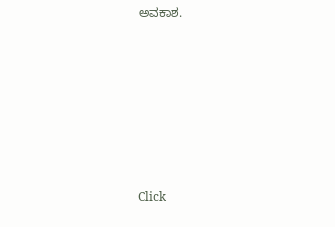ಅವಕಾಶ.













Click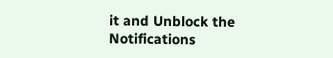it and Unblock the Notifications